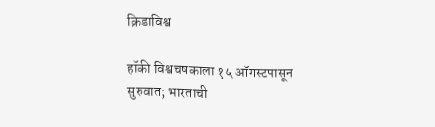क्रिडाविश्व

हॉकी विश्वचषकाला १५ ऑगस्टपासून सुरुवात; भारताची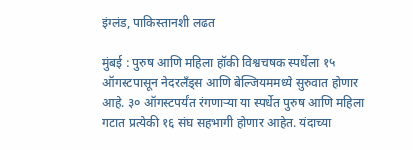इंग्लंड, पाकिस्तानशी लढत

मुंबई : पुरुष आणि महिला हॉकी विश्वचषक स्पर्धेला १५ ऑगस्टपासून नेदरलँड्स आणि बेल्जियममध्ये सुरुवात होणार आहे. ३० ऑगस्टपर्यंत रंगणाऱ्या या स्पर्धेत पुरुष आणि महिला गटात प्रत्येकी १६ संघ सहभागी होणार आहेत. यंदाच्या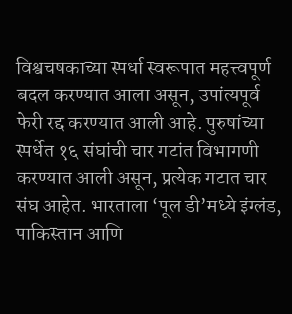विश्वचषकाच्या स्पर्धा स्वरूपात महत्त्वपूर्ण बदल करण्यात आला असून, उपांत्यपूर्व फेरी रद्द करण्यात आली आहे. पुरुषांच्या स्पर्धेत १६ संघांची चार गटांत विभागणी करण्यात आली असून, प्रत्येक गटात चार संघ आहेत. भारताला ‘पूल डी’मध्ये इंग्लंड, पाकिस्तान आणि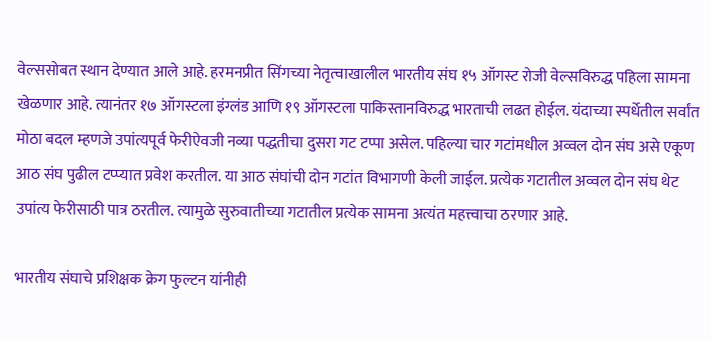वेल्ससोबत स्थान देण्यात आले आहे. हरमनप्रीत सिंगच्या नेतृत्वाखालील भारतीय संघ १५ ऑगस्ट रोजी वेल्सविरुद्ध पहिला सामना खेळणार आहे. त्यानंतर १७ ऑगस्टला इंग्लंड आणि १९ ऑगस्टला पाकिस्तानविरुद्ध भारताची लढत होईल. यंदाच्या स्पर्धेतील सर्वांत मोठा बदल म्हणजे उपांत्यपूर्व फेरीऐवजी नव्या पद्धतीचा दुसरा गट टप्पा असेल. पहिल्या चार गटांमधील अव्वल दोन संघ असे एकूण आठ संघ पुढील टप्प्यात प्रवेश करतील. या आठ संघांची दोन गटांत विभागणी केली जाईल. प्रत्येक गटातील अव्वल दोन संघ थेट उपांत्य फेरीसाठी पात्र ठरतील. त्यामुळे सुरुवातीच्या गटातील प्रत्येक सामना अत्यंत महत्त्वाचा ठरणार आहे.

भारतीय संघाचे प्रशिक्षक क्रेग फुल्टन यांनीही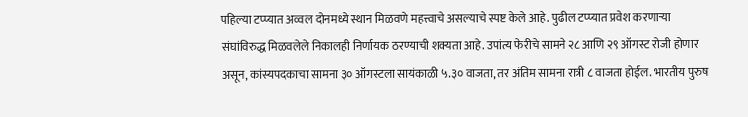पहिल्या टप्प्यात अव्वल दोनमध्ये स्थान मिळवणे महत्त्वाचे असल्याचे स्पष्ट केले आहे. पुढील टप्प्यात प्रवेश करणाऱ्या संघांविरुद्ध मिळवलेले निकालही निर्णायक ठरण्याची शक्यता आहे. उपांत्य फेरीचे सामने २८ आणि २९ ऑगस्ट रोजी होणार असून, कांस्यपदकाचा सामना ३० ऑगस्टला सायंकाळी ५.३० वाजता, तर अंतिम सामना रात्री ८ वाजता होईल. भारतीय पुरुष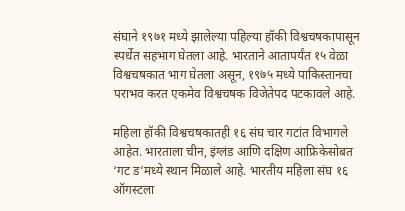संघाने १९७१ मध्ये झालेल्या पहिल्या हॉकी विश्वचषकापासून स्पर्धेत सहभाग घेतला आहे. भारताने आतापर्यंत १५ वेळा विश्वचषकात भाग घेतला असून, १९७५ मध्ये पाकिस्तानचा पराभव करत एकमेव विश्वचषक विजेतेपद पटकावले आहे.

महिला हॉकी विश्वचषकातही १६ संघ चार गटांत विभागले आहेत. भारताला चीन, इंग्लंड आणि दक्षिण आफ्रिकेसोबत ‘गट ड’मध्ये स्थान मिळाले आहे. भारतीय महिला संघ १६ ऑगस्टला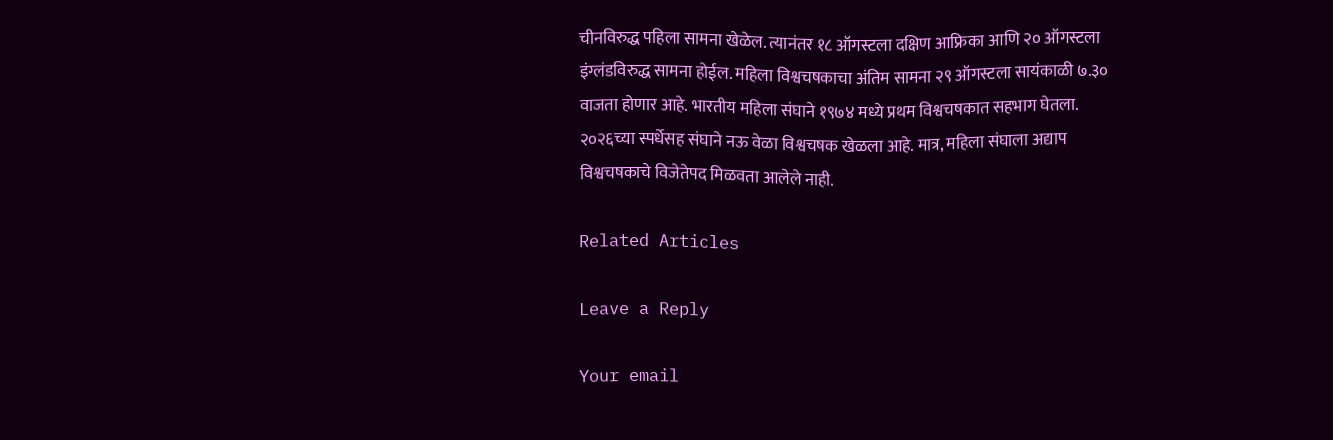चीनविरुद्ध पहिला सामना खेळेल. त्यानंतर १८ ऑगस्टला दक्षिण आफ्रिका आणि २० ऑगस्टला इंग्लंडविरुद्ध सामना होईल. महिला विश्वचषकाचा अंतिम सामना २९ ऑगस्टला सायंकाळी ७.३० वाजता होणार आहे. भारतीय महिला संघाने १९७४ मध्ये प्रथम विश्वचषकात सहभाग घेतला. २०२६च्या स्पर्धेसह संघाने नऊ वेळा विश्वचषक खेळला आहे. मात्र, महिला संघाला अद्याप विश्वचषकाचे विजेतेपद मिळवता आलेले नाही.

Related Articles

Leave a Reply

Your email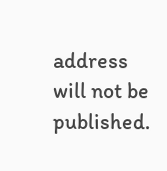address will not be published.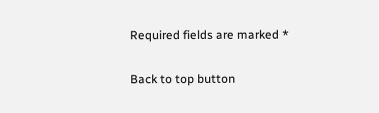Required fields are marked *

Back to top button